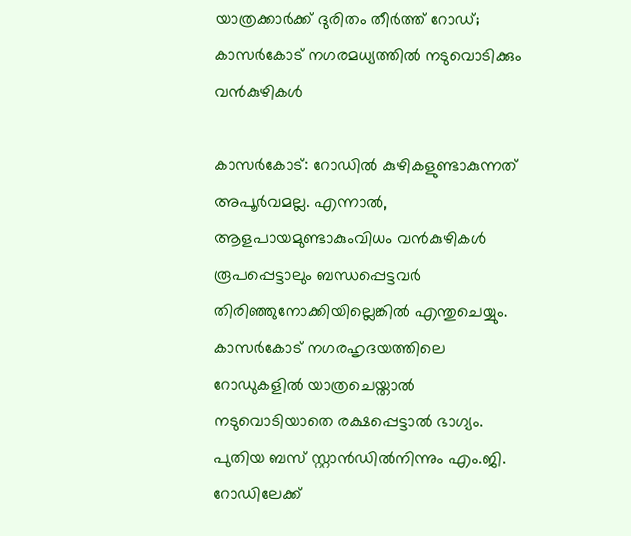യാത്രക്കാർക്ക് ദുരിതം തീർത്ത് റോഡ്; കാസർകോട് നഗരമധ്യത്തിൽ നടുവൊടിക്കും വൻകുഴികൾ

കാസർകോട്: റോഡിൽ കുഴികളുണ്ടാകുന്നത് അപൂർവമല്ല. എന്നാൽ, ആളപായമുണ്ടാകുംവിധം വൻകുഴികൾ രൂപപ്പെട്ടാലും ബന്ധപ്പെട്ടവർ തിരിഞ്ഞുനോക്കിയില്ലെങ്കിൽ എന്തുചെയ്യും.
കാസർകോട് നഗരഹൃദയത്തിലെ റോഡുകളിൽ യാത്രചെയ്താൽ നടുവൊടിയാതെ രക്ഷപ്പെട്ടാൽ ഭാഗ്യം. പുതിയ ബസ് സ്റ്റാൻഡിൽനിന്നും എം.ജി. റോഡിലേക്ക്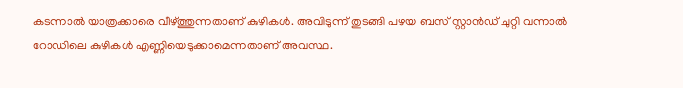കടന്നാൽ യാത്രക്കാരെ വീഴ്ത്തുന്നതാണ് കുഴികൾ. അവിടുന്ന് തുടങ്ങി പഴയ ബസ് സ്റ്റാൻഡ് ചുറ്റി വന്നാൽ റോഡിലെ കുഴികൾ എണ്ണിയെടുക്കാമെന്നതാണ് അവസ്ഥ.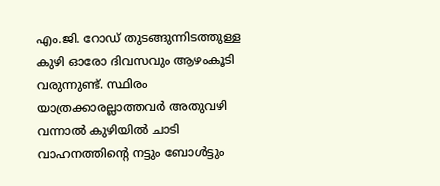എം.ജി. റോഡ് തുടങ്ങുന്നിടത്തുള്ള കുഴി ഓരോ ദിവസവും ആഴംകൂടി വരുന്നുണ്ട്. സ്ഥിരം യാത്രക്കാരല്ലാത്തവർ അതുവഴി വന്നാൽ കുഴിയിൽ ചാടി വാഹനത്തിന്റെ നട്ടും ബോൾട്ടും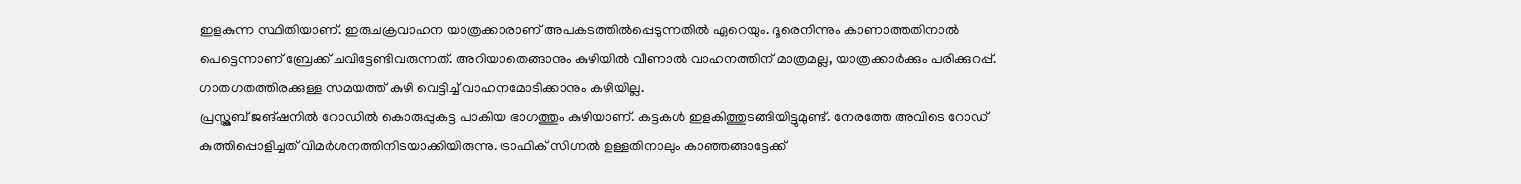ഇളകുന്ന സ്ഥിതിയാണ്. ഇരുചക്രവാഹന യാത്രക്കാരാണ് അപകടത്തിൽപ്പെടുന്നതിൽ ഏറെയും. ദൂരെനിന്നും കാണാത്തതിനാൽ പെട്ടെന്നാണ് ബ്രേക്ക് ചവിട്ടേണ്ടിവരുന്നത്. അറിയാതെങ്ങാനും കുഴിയിൽ വീണാൽ വാഹനത്തിന് മാത്രമല്ല, യാത്രക്കാർക്കും പരിക്കുറപ്പ്. ഗാതഗതത്തിരക്കുള്ള സമയത്ത് കുഴി വെട്ടിച്ച് വാഹനമോടിക്കാനും കഴിയില്ല.
പ്രസ്ക്ലബ് ജങ്ഷനിൽ റോഡിൽ കൊരുപ്പുകട്ട പാകിയ ഭാഗത്തും കുഴിയാണ്. കട്ടകൾ ഇളകിത്തുടങ്ങിയിട്ടുമുണ്ട്. നേരത്തേ അവിടെ റോഡ് കുത്തിപ്പൊളിച്ചത് വിമർശനത്തിനിടയാക്കിയിരുന്നു. ട്രാഫിക് സിഗ്നൽ ഉള്ളതിനാലും കാഞ്ഞങ്ങാട്ടേക്ക്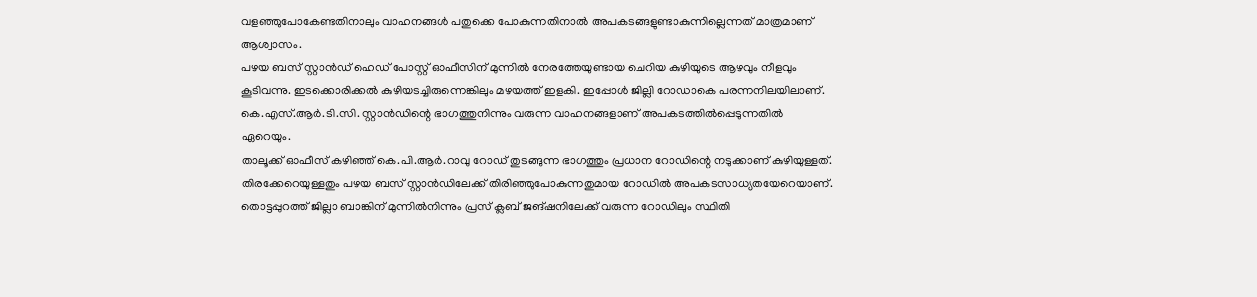വളഞ്ഞുപോകേണ്ടതിനാലും വാഹനങ്ങൾ പതുക്കെ പോകുന്നതിനാൽ അപകടങ്ങളുണ്ടാകുന്നില്ലെന്നത് മാത്രമാണ് ആശ്വാസം.
പഴയ ബസ് സ്റ്റാൻഡ് ഹെഡ് പോസ്റ്റ് ഓഫീസിന് മുന്നിൽ നേരത്തേയുണ്ടായ ചെറിയ കുഴിയുടെ ആഴവും നീളവും കൂടിവന്നു. ഇടക്കൊരിക്കൽ കുഴിയടച്ചിരുന്നെങ്കിലും മഴയത്ത് ഇളകി. ഇപ്പോൾ ജില്ലി റോഡാകെ പരന്നനിലയിലാണ്. കെ.എസ്.ആർ.ടി.സി. സ്റ്റാൻഡിന്റെ ഭാഗത്തുനിന്നും വരുന്ന വാഹനങ്ങളാണ് അപകടത്തിൽപ്പെടുന്നതിൽ ഏറെയും.
താലൂക്ക് ഓഫീസ് കഴിഞ്ഞ് കെ.പി.ആർ.റാവു റോഡ് തുടങ്ങുന്ന ഭാഗത്തും പ്രധാന റോഡിന്റെ നടുക്കാണ് കുഴിയുള്ളത്. തിരക്കേറെയുള്ളതും പഴയ ബസ് സ്റ്റാൻഡിലേക്ക് തിരിഞ്ഞുപോകുന്നതുമായ റോഡിൽ അപകടസാധ്യതയേറെയാണ്. തൊട്ടപ്പുറത്ത് ജില്ലാ ബാങ്കിന് മുന്നിൽനിന്നും പ്രസ് ക്ലബ് ജങ്ഷനിലേക്ക് വരുന്ന റോഡിലും സ്ഥിതി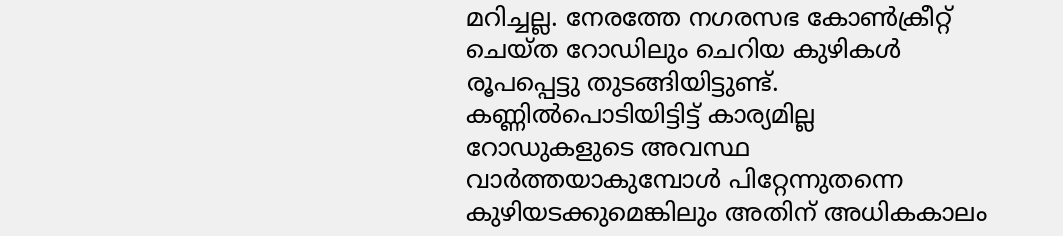മറിച്ചല്ല. നേരത്തേ നഗരസഭ കോൺക്രീറ്റ് ചെയ്ത റോഡിലും ചെറിയ കുഴികൾ രൂപപ്പെട്ടു തുടങ്ങിയിട്ടുണ്ട്.
കണ്ണിൽപൊടിയിട്ടിട്ട് കാര്യമില്ല
റോഡുകളുടെ അവസ്ഥ വാർത്തയാകുമ്പോൾ പിറ്റേന്നുതന്നെ കുഴിയടക്കുമെങ്കിലും അതിന് അധികകാലം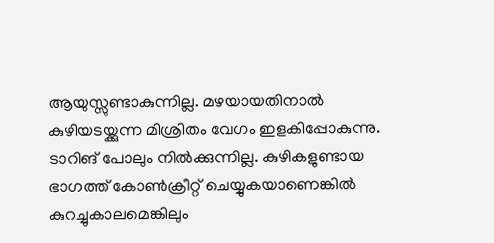ആയുസ്സുണ്ടാകുന്നില്ല. മഴയായതിനാൽ കുഴിയടയ്ക്കുന്ന മിശ്രിതം വേഗം ഇളകിപ്പോകുന്നു.
ടാറിങ് പോലും നിൽക്കുന്നില്ല. കുഴികളുണ്ടായ ഭാഗത്ത് കോൺക്രീറ്റ് ചെയ്യുകയാണെങ്കിൽ കുറച്ചുകാലമെങ്കിലും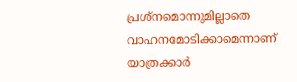പ്രശ്നമൊന്നുമില്ലാതെ വാഹനമോടിക്കാമെന്നാണ് യാത്രക്കാർ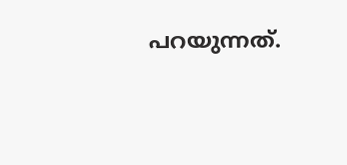പറയുന്നത്.